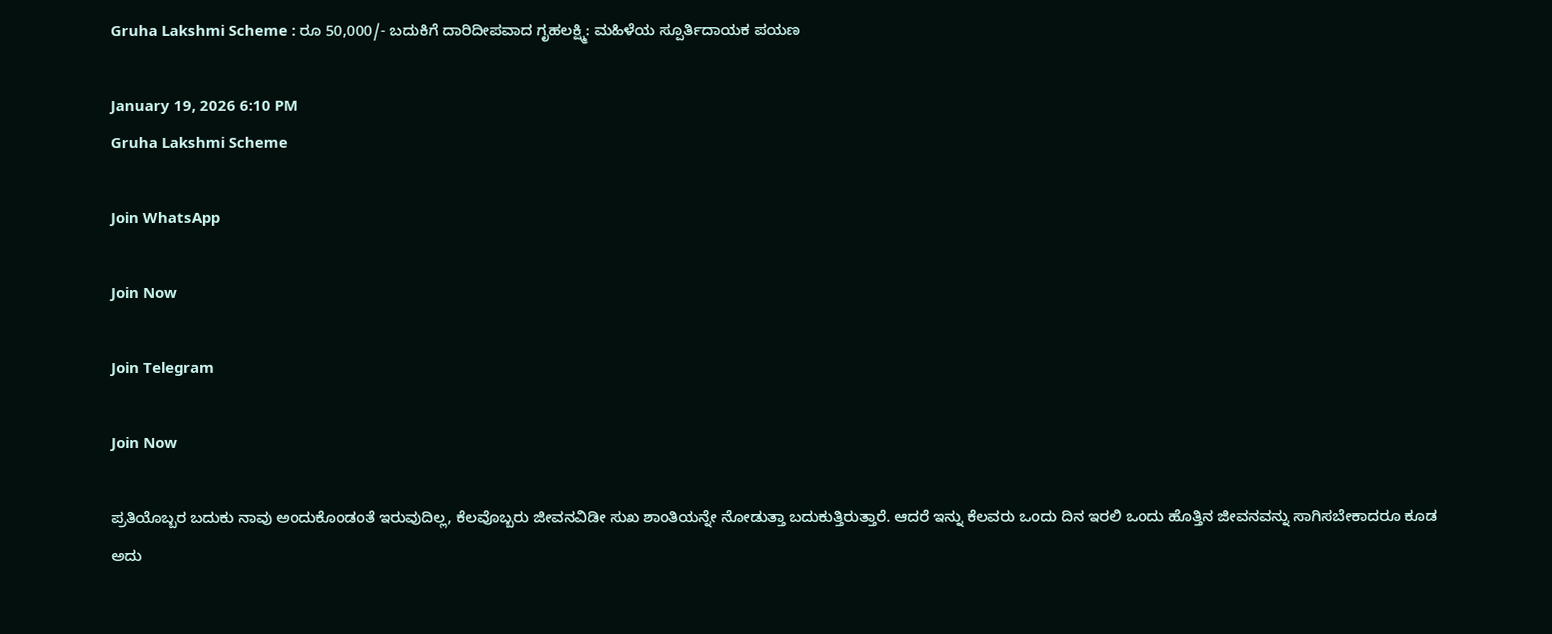Gruha Lakshmi Scheme : ರೂ 50,000/- ಬದುಕಿಗೆ ದಾರಿದೀಪವಾದ ಗೃಹಲಕ್ಷ್ಮಿ: ಮಹಿಳೆಯ ಸ್ಪೂರ್ತಿದಾಯಕ ಪಯಣ

January 19, 2026 6:10 PM
Gruha Lakshmi Scheme

Join WhatsApp

Join Now

Join Telegram

Join Now

ಪ್ರತಿಯೊಬ್ಬರ ಬದುಕು ನಾವು ಅಂದುಕೊಂಡಂತೆ ಇರುವುದಿಲ್ಲ, ಕೆಲವೊಬ್ಬರು ಜೀವನವಿಡೀ ಸುಖ ಶಾಂತಿಯನ್ನೇ ನೋಡುತ್ತಾ ಬದುಕುತ್ತಿರುತ್ತಾರೆ. ಆದರೆ ಇನ್ನು ಕೆಲವರು ಒಂದು ದಿನ ಇರಲಿ ಒಂದು ಹೊತ್ತಿನ ಜೀವನವನ್ನು ಸಾಗಿಸಬೇಕಾದರೂ ಕೂಡ ಅದು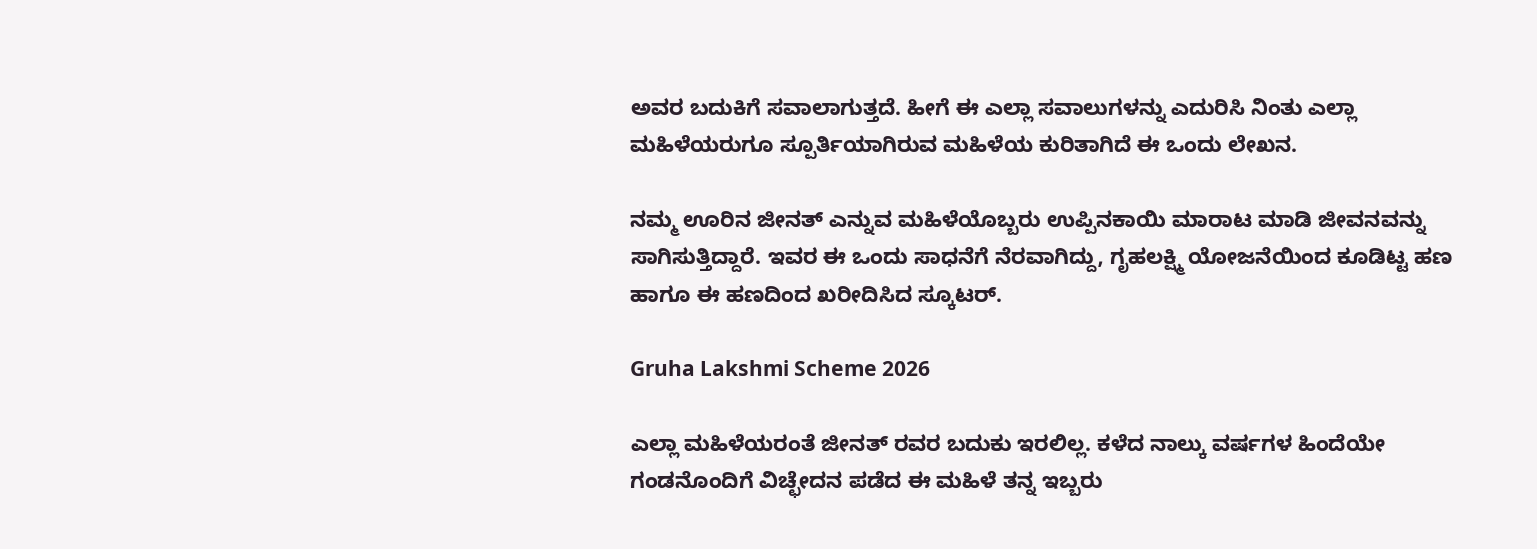ಅವರ ಬದುಕಿಗೆ ಸವಾಲಾಗುತ್ತದೆ. ಹೀಗೆ ಈ ಎಲ್ಲಾ ಸವಾಲುಗಳನ್ನು ಎದುರಿಸಿ ನಿಂತು ಎಲ್ಲಾ ಮಹಿಳೆಯರುಗೂ ಸ್ಪೂರ್ತಿಯಾಗಿರುವ ಮಹಿಳೆಯ ಕುರಿತಾಗಿದೆ ಈ ಒಂದು ಲೇಖನ.

ನಮ್ಮ ಊರಿನ ಜೀನತ್ ಎನ್ನುವ ಮಹಿಳೆಯೊಬ್ಬರು ಉಪ್ಪಿನಕಾಯಿ ಮಾರಾಟ ಮಾಡಿ ಜೀವನವನ್ನು ಸಾಗಿಸುತ್ತಿದ್ದಾರೆ. ಇವರ ಈ ಒಂದು ಸಾಧನೆಗೆ ನೆರವಾಗಿದ್ದು, ಗೃಹಲಕ್ಷ್ಮಿ ಯೋಜನೆಯಿಂದ ಕೂಡಿಟ್ಟ ಹಣ ಹಾಗೂ ಈ ಹಣದಿಂದ ಖರೀದಿಸಿದ ಸ್ಕೂಟರ್.

Gruha Lakshmi Scheme 2026

ಎಲ್ಲಾ ಮಹಿಳೆಯರಂತೆ ಜೀನತ್ ರವರ ಬದುಕು ಇರಲಿಲ್ಲ. ಕಳೆದ ನಾಲ್ಕು ವರ್ಷಗಳ ಹಿಂದೆಯೇ ಗಂಡನೊಂದಿಗೆ ವಿಚ್ಛೇದನ ಪಡೆದ ಈ ಮಹಿಳೆ ತನ್ನ ಇಬ್ಬರು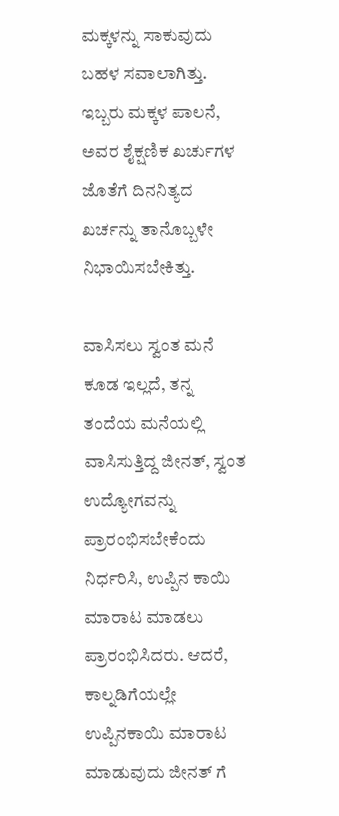ಮಕ್ಕಳನ್ನು ಸಾಕುವುದು ಬಹಳ ಸವಾಲಾಗಿತ್ತು. ಇಬ್ಬರು ಮಕ್ಕಳ ಪಾಲನೆ, ಅವರ ಶೈಕ್ಷಣಿಕ ಖರ್ಚುಗಳ ಜೊತೆಗೆ ದಿನನಿತ್ಯದ ಖರ್ಚನ್ನು ತಾನೊಬ್ಬಳೇ ನಿಭಾಯಿಸಬೇಕಿತ್ತು.

ವಾಸಿಸಲು ಸ್ವಂತ ಮನೆ ಕೂಡ ಇಲ್ಲದೆ, ತನ್ನ ತಂದೆಯ ಮನೆಯಲ್ಲಿ ವಾಸಿಸುತ್ತಿದ್ದ ಜೀನತ್, ಸ್ವಂತ ಉದ್ಯೋಗವನ್ನು ಪ್ರಾರಂಭಿಸಬೇಕೆಂದು ನಿರ್ಧರಿಸಿ, ಉಪ್ಪಿನ ಕಾಯಿ ಮಾರಾಟ ಮಾಡಲು ಪ್ರಾರಂಭಿಸಿದರು. ಆದರೆ, ಕಾಲ್ನಡಿಗೆಯಲ್ಲೇ ಉಪ್ಪಿನಕಾಯಿ ಮಾರಾಟ ಮಾಡುವುದು ಜೀನತ್ ಗೆ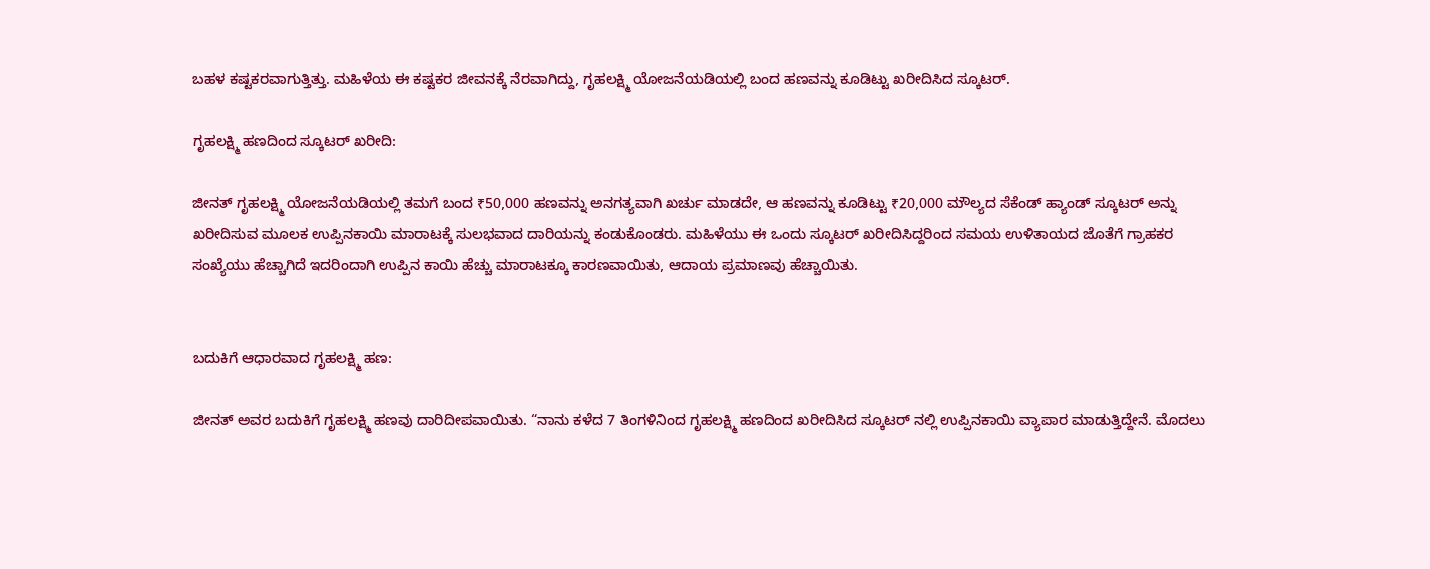ಬಹಳ ಕಷ್ಟಕರವಾಗುತ್ತಿತ್ತು. ಮಹಿಳೆಯ ಈ ಕಷ್ಟಕರ ಜೀವನಕ್ಕೆ ನೆರವಾಗಿದ್ದು, ಗೃಹಲಕ್ಷ್ಮಿ ಯೋಜನೆಯಡಿಯಲ್ಲಿ ಬಂದ ಹಣವನ್ನು ಕೂಡಿಟ್ಟು ಖರೀದಿಸಿದ ಸ್ಕೂಟರ್.

ಗೃಹಲಕ್ಷ್ಮಿ ಹಣದಿಂದ ಸ್ಕೂಟರ್ ಖರೀದಿ:

ಜೀನತ್ ಗೃಹಲಕ್ಷ್ಮಿ ಯೋಜನೆಯಡಿಯಲ್ಲಿ ತಮಗೆ ಬಂದ ₹50,000 ಹಣವನ್ನು ಅನಗತ್ಯವಾಗಿ ಖರ್ಚು ಮಾಡದೇ, ಆ ಹಣವನ್ನು ಕೂಡಿಟ್ಟು ₹20,000 ಮೌಲ್ಯದ ಸೆಕೆಂಡ್ ಹ್ಯಾಂಡ್ ಸ್ಕೂಟರ್ ಅನ್ನು ಖರೀದಿಸುವ ಮೂಲಕ ಉಪ್ಪಿನಕಾಯಿ ಮಾರಾಟಕ್ಕೆ ಸುಲಭವಾದ ದಾರಿಯನ್ನು ಕಂಡುಕೊಂಡರು. ಮಹಿಳೆಯು ಈ ಒಂದು ಸ್ಕೂಟರ್ ಖರೀದಿಸಿದ್ದರಿಂದ ಸಮಯ ಉಳಿತಾಯದ ಜೊತೆಗೆ ಗ್ರಾಹಕರ ಸಂಖ್ಯೆಯು ಹೆಚ್ಚಾಗಿದೆ ಇದರಿಂದಾಗಿ ಉಪ್ಪಿನ ಕಾಯಿ ಹೆಚ್ಚು ಮಾರಾಟಕ್ಕೂ ಕಾರಣವಾಯಿತು, ಆದಾಯ ಪ್ರಮಾಣವು ಹೆಚ್ಚಾಯಿತು.


ಬದುಕಿಗೆ ಆಧಾರವಾದ ಗೃಹಲಕ್ಷ್ಮಿ ಹಣ:

ಜೀನತ್ ಅವರ ಬದುಕಿಗೆ ಗೃಹಲಕ್ಷ್ಮಿ ಹಣವು ದಾರಿದೀಪವಾಯಿತು. “ನಾನು ಕಳೆದ 7 ತಿಂಗಳಿನಿಂದ ಗೃಹಲಕ್ಷ್ಮಿ ಹಣದಿಂದ ಖರೀದಿಸಿದ ಸ್ಕೂಟರ್ ನಲ್ಲಿ ಉಪ್ಪಿನಕಾಯಿ ವ್ಯಾಪಾರ ಮಾಡುತ್ತಿದ್ದೇನೆ. ಮೊದಲು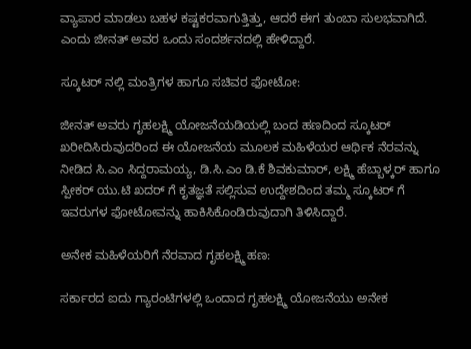ವ್ಯಾಪಾರ ಮಾಡಲು ಬಹಳ ಕಷ್ಟಕರವಾಗುತ್ತಿತ್ತು, ಆದರೆ ಈಗ ತುಂಬಾ ಸುಲಭವಾಗಿದೆ. ಎಂದು ಜೀನತ್ ಅವರ ಒಂದು ಸಂದರ್ಶನದಲ್ಲಿ ಹೇಳಿದ್ದಾರೆ.

ಸ್ಕೂಟರ್ ನಲ್ಲಿ ಮಂತ್ರಿಗಳ ಹಾಗೂ ಸಚಿವರ ಫೋಟೋ:

ಜೀನತ್ ಅವರು ಗೃಹಲಕ್ಷ್ಮಿ ಯೋಜನೆಯಡಿಯಲ್ಲಿ ಬಂದ ಹಣದಿಂದ ಸ್ಕೂಟರ್ ಖರೀದಿಸಿರುವುದರಿಂದ ಈ ಯೋಜನೆಯ ಮೂಲಕ ಮಹಿಳೆಯರ ಆರ್ಥಿಕ ನೆರವನ್ನು ನೀಡಿದ ಸಿ.ಎಂ ಸಿದ್ದರಾಮಯ್ಯ, ಡಿ.ಸಿ.ಎಂ ಡಿ.ಕೆ ಶಿವಕುಮಾರ್, ಲಕ್ಷ್ಮಿ ಹೆಬ್ಬಾಳ್ಕರ್ ಹಾಗೂ ಸ್ಪೀಕರ್ ಯು.ಟಿ ಖದರ್ ಗೆ ಕೃತಜ್ಞತೆ ಸಲ್ಲಿಸುವ ಉದ್ದೇಶದಿಂದ ತಮ್ಮ ಸ್ಕೂಟರ್ ಗೆ ಇವರುಗಳ ಫೋಟೋವನ್ನು ಹಾಕಿಸಿಕೊಂಡಿರುವುದಾಗಿ ತಿಳಿಸಿದ್ದಾರೆ.

ಅನೇಕ ಮಹಿಳೆಯರಿಗೆ ನೆರವಾದ ಗೃಹಲಕ್ಷ್ಮಿ ಹಣ:

ಸರ್ಕಾರದ ಐದು ಗ್ಯಾರಂಟಿಗಳಲ್ಲಿ ಒಂದಾದ ಗೃಹಲಕ್ಷ್ಮಿ ಯೋಜನೆಯು ಅನೇಕ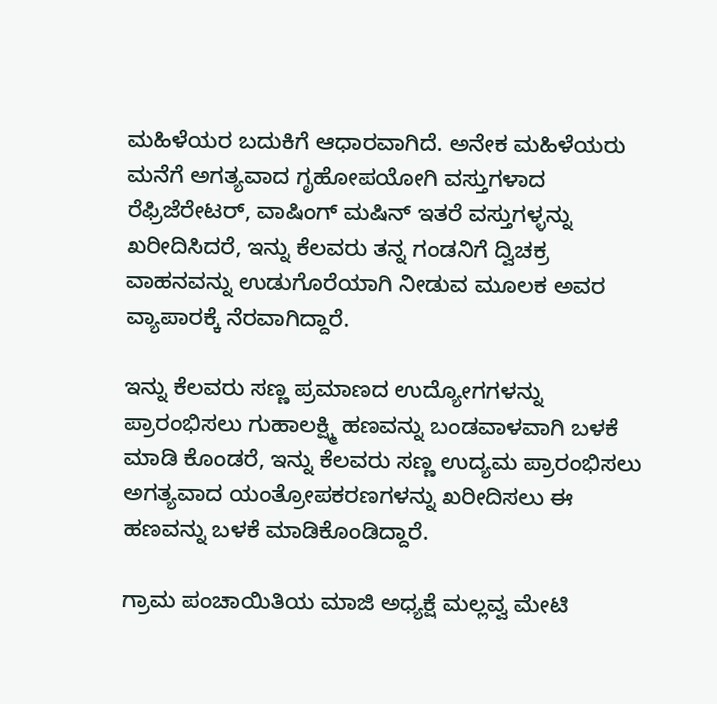ಮಹಿಳೆಯರ ಬದುಕಿಗೆ ಆಧಾರವಾಗಿದೆ. ಅನೇಕ ಮಹಿಳೆಯರು ಮನೆಗೆ ಅಗತ್ಯವಾದ ಗೃಹೋಪಯೋಗಿ ವಸ್ತುಗಳಾದ ರೆಫ್ರಿಜೆರೇಟರ್, ವಾಷಿಂಗ್ ಮಷಿನ್ ಇತರೆ ವಸ್ತುಗಳ್ಳನ್ನು ಖರೀದಿಸಿದರೆ, ಇನ್ನು ಕೆಲವರು ತನ್ನ ಗಂಡನಿಗೆ ದ್ವಿಚಕ್ರ ವಾಹನವನ್ನು ಉಡುಗೊರೆಯಾಗಿ ನೀಡುವ ಮೂಲಕ ಅವರ ವ್ಯಾಪಾರಕ್ಕೆ ನೆರವಾಗಿದ್ದಾರೆ.

ಇನ್ನು ಕೆಲವರು ಸಣ್ಣ ಪ್ರಮಾಣದ ಉದ್ಯೋಗಗಳನ್ನು ಪ್ರಾರಂಭಿಸಲು ಗುಹಾಲಕ್ಷ್ಮಿ ಹಣವನ್ನು ಬಂಡವಾಳವಾಗಿ ಬಳಕೆ ಮಾಡಿ ಕೊಂಡರೆ, ಇನ್ನು ಕೆಲವರು ಸಣ್ಣ ಉದ್ಯಮ ಪ್ರಾರಂಭಿಸಲು ಅಗತ್ಯವಾದ ಯಂತ್ರೋಪಕರಣಗಳನ್ನು ಖರೀದಿಸಲು ಈ ಹಣವನ್ನು ಬಳಕೆ ಮಾಡಿಕೊಂಡಿದ್ದಾರೆ.

ಗ್ರಾಮ ಪಂಚಾಯಿತಿಯ ಮಾಜಿ ಅಧ್ಯಕ್ಷೆ ಮಲ್ಲವ್ವ ಮೇಟಿ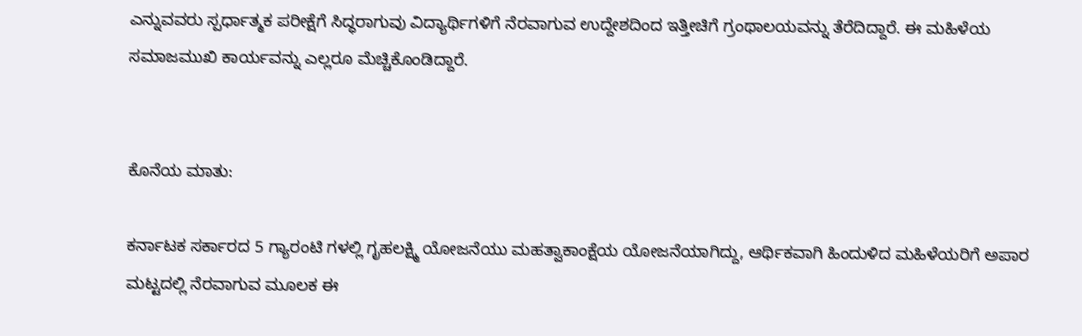ಎನ್ನುವವರು ಸ್ಪರ್ಧಾತ್ಮಕ ಪರೀಕ್ಷೆಗೆ ಸಿದ್ಧರಾಗುವು ವಿದ್ಯಾರ್ಥಿಗಳಿಗೆ ನೆರವಾಗುವ ಉದ್ದೇಶದಿಂದ ಇತ್ತೀಚಿಗೆ ಗ್ರಂಥಾಲಯವನ್ನು ತೆರೆದಿದ್ದಾರೆ. ಈ ಮಹಿಳೆಯ ಸಮಾಜಮುಖಿ ಕಾರ್ಯವನ್ನು ಎಲ್ಲರೂ ಮೆಚ್ಚಿಕೊಂಡಿದ್ದಾರೆ.


ಕೊನೆಯ ಮಾತು:

ಕರ್ನಾಟಕ ಸರ್ಕಾರದ 5 ಗ್ಯಾರಂಟಿ ಗಳಲ್ಲಿ ಗೃಹಲಕ್ಷ್ಮಿ ಯೋಜನೆಯು ಮಹತ್ವಾಕಾಂಕ್ಷೆಯ ಯೋಜನೆಯಾಗಿದ್ದು, ಆರ್ಥಿಕವಾಗಿ ಹಿಂದುಳಿದ ಮಹಿಳೆಯರಿಗೆ ಅಪಾರ ಮಟ್ಟದಲ್ಲಿ ನೆರವಾಗುವ ಮೂಲಕ ಈ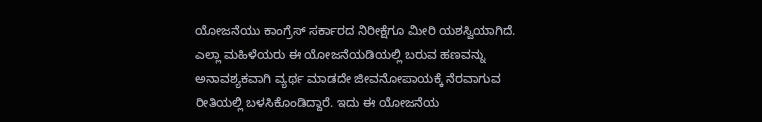ಯೋಜನೆಯು ಕಾಂಗ್ರೆಸ್ ಸರ್ಕಾರದ ನಿರೀಕ್ಷೆಗೂ ಮೀರಿ ಯಶಸ್ವಿಯಾಗಿದೆ. ಎಲ್ಲಾ ಮಹಿಳೆಯರು ಈ ಯೋಜನೆಯಡಿಯಲ್ಲಿ ಬರುವ ಹಣವನ್ನು ಅನಾವಶ್ಯಕವಾಗಿ ವ್ಯರ್ಥ ಮಾಡದೇ ಜೀವನೋಪಾಯಕ್ಕೆ ನೆರವಾಗುವ ರೀತಿಯಲ್ಲಿ ಬಳಸಿಕೊಂಡಿದ್ದಾರೆ. ಇದು ಈ ಯೋಜನೆಯ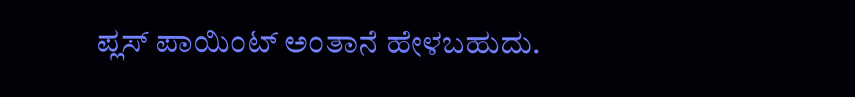ಪ್ಲಸ್ ಪಾಯಿಂಟ್ ಅಂತಾನೆ ಹೇಳಬಹುದು.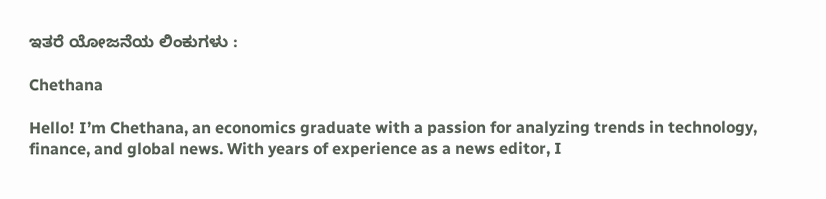ಇತರೆ ಯೋಜನೆಯ ಲಿಂಕುಗಳು :

Chethana

Hello! I’m Chethana, an economics graduate with a passion for analyzing trends in technology, finance, and global news. With years of experience as a news editor, I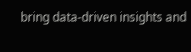bring data-driven insights and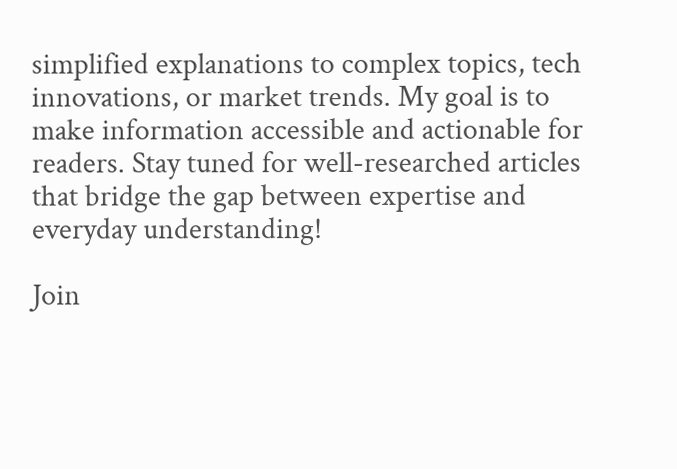simplified explanations to complex topics, tech innovations, or market trends. My goal is to make information accessible and actionable for readers. Stay tuned for well-researched articles that bridge the gap between expertise and everyday understanding!

Join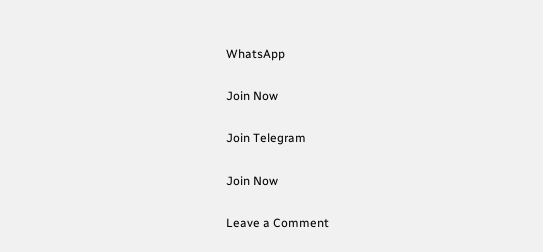WhatsApp

Join Now

Join Telegram

Join Now

Leave a Comment